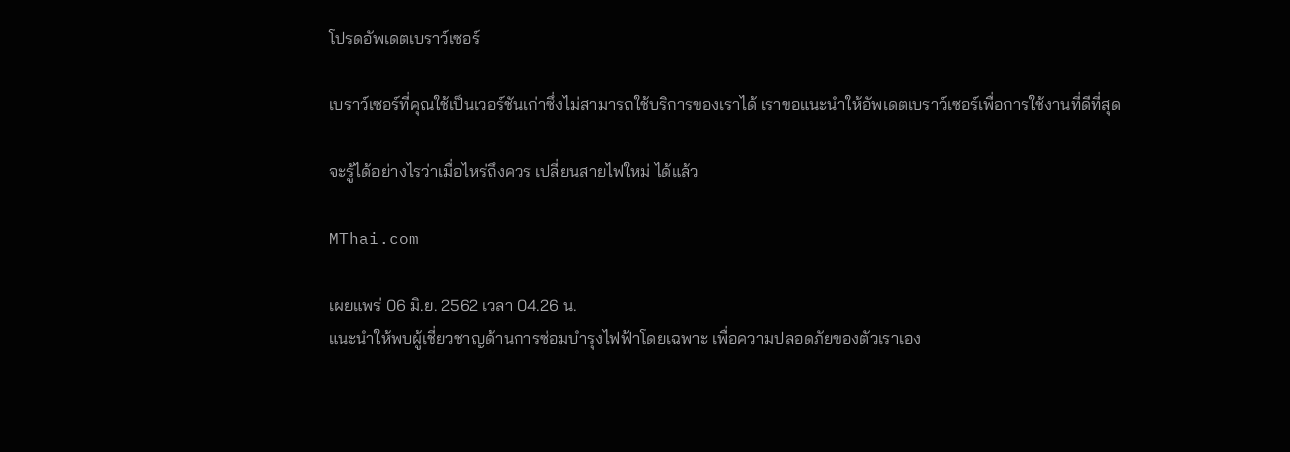โปรดอัพเดตเบราว์เซอร์

เบราว์เซอร์ที่คุณใช้เป็นเวอร์ชันเก่าซึ่งไม่สามารถใช้บริการของเราได้ เราขอแนะนำให้อัพเดตเบราว์เซอร์เพื่อการใช้งานที่ดีที่สุด

จะรู้ได้อย่างไรว่าเมื่อไหร่ถึงควร เปลี่ยนสายไฟใหม่ ได้แล้ว

MThai.com

เผยแพร่ 06 มิ.ย. 2562 เวลา 04.26 น.
แนะนำให้พบผู้เชี่ยวชาญด้านการซ่อมบำรุงไฟฟ้าโดยเฉพาะ เพื่อความปลอดภัยของตัวเราเอง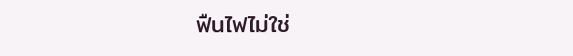ฟืนไฟไม่ใช่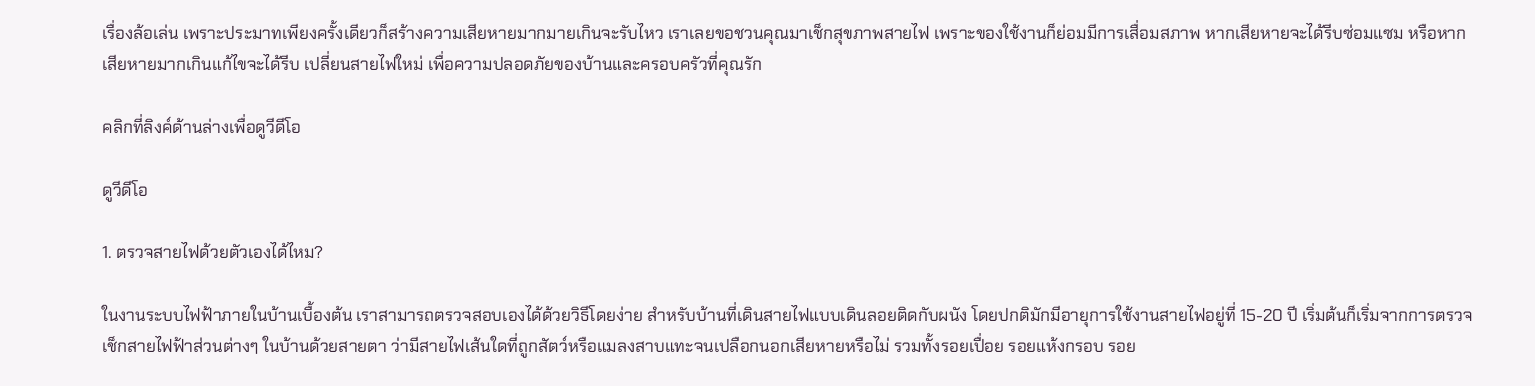เรื่องล้อเล่น เพราะประมาทเพียงครั้งเดียวก็สร้างความเสียหายมากมายเกินจะรับไหว เราเลยขอชวนคุณมาเช็กสุขภาพสายไฟ เพราะของใช้งานก็ย่อมมีการเสื่อมสภาพ หากเสียหายจะได้รีบซ่อมแซม หรือหากเสียหายมากเกินแก้ไขจะได้รีบ เปลี่ยนสายไฟใหม่ เพื่อความปลอดภัยของบ้านและครอบครัวที่คุณรัก

คลิกที่ลิงค์ด้านล่างเพื่อดูวีดีโอ

ดูวีดีโอ

1. ตรวจสายไฟด้วยตัวเองได้ไหม?

ในงานระบบไฟฟ้าภายในบ้านเบื้องต้น เราสามารถตรวจสอบเองได้ด้วยวิธีโดยง่าย สำหรับบ้านที่เดินสายไฟแบบเดินลอยติดกับผนัง โดยปกติมักมีอายุการใช้งานสายไฟอยู่ที่ 15-20 ปี เริ่มต้นก็เริ่มจากการตรวจเช็กสายไฟฟ้าส่วนต่างๆ ในบ้านด้วยสายตา ว่ามีสายไฟเส้นใดที่ถูกสัตว์หรือแมลงสาบแทะจนเปลือกนอกเสียหายหรือไม่ รวมทั้งรอยเปื่อย รอยแห้งกรอบ รอย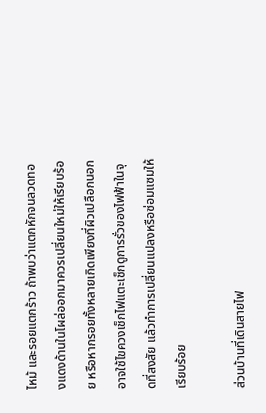ไหม้ และรอยแตกร้าว ถ้าพบว่าแตกหักจนลวดทองแดงด้านในโผล่ออกมาควรเปลี่ยนใหม่ให้เรียบร้อย หรือหากรอยทั้งหลายเกิดเพียงที่ผิวเปลือกนอก อาจใช้ไขควงเช็กไฟแตะเช็กดูการรั่วของไฟฟ้าในจุดที่สงสัย แล้วทำการเปลี่ยนแปลงหรือซ่อมแซมให้เรียบร้อย

ส่วนบ้านที่เดินสายไฟ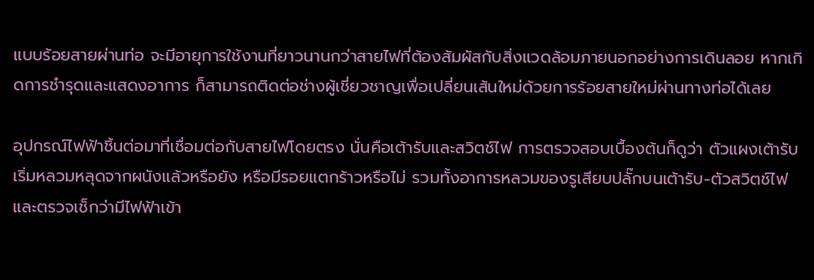แบบร้อยสายผ่านท่อ จะมีอายุการใช้งานที่ยาวนานกว่าสายไฟที่ต้องสัมผัสกับสิ่งแวดล้อมภายนอกอย่างการเดินลอย หากเกิดการชำรุดและแสดงอาการ ก็สามารถติดต่อช่างผู้เชี่ยวชาญเพื่อเปลี่ยนเส้นใหม่ด้วยการร้อยสายใหม่ผ่านทางท่อได้เลย

อุปกรณ์ไฟฟ้าชิ้นต่อมาที่เชื่อมต่อกับสายไฟโดยตรง นั่นคือเต้ารับและสวิตช์ไฟ การตรวจสอบเบื้องต้นก็ดูว่า ตัวแผงเต้ารับเริ่มหลวมหลุดจากผนังแล้วหรือยัง หรือมีรอยแตกร้าวหรือไม่ รวมทั้งอาการหลวมของรูเสียบปลั๊กบนเต้ารับ-ตัวสวิตช์ไฟ และตรวจเช็กว่ามีไฟฟ้าเข้า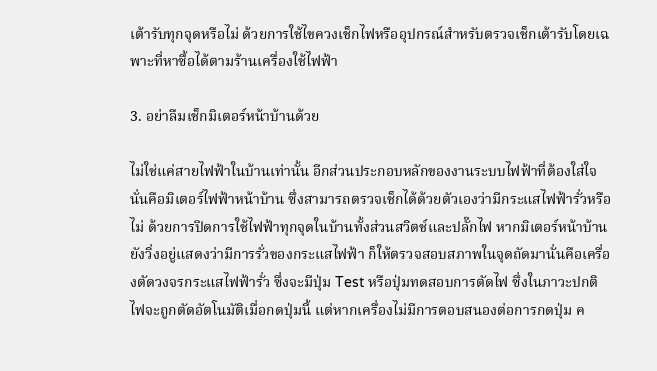เต้ารับทุกจุดหรือไม่ ด้วยการใช้ไขควงเช็กไฟหรืออุปกรณ์สำหรับตรวจเช็กเต้ารับโดยเฉพาะที่หาซื้อได้ตามร้านเครื่องใช้ไฟฟ้า

3. อย่าลืมเช็กมิเตอร์หน้าบ้านด้วย

ไม่ใช่แค่สายไฟฟ้าในบ้านเท่านั้น อีกส่วนประกอบหลักของงานระบบไฟฟ้าที่ต้องใส่ใจนั่นคือมิเตอร์ไฟฟ้าหน้าบ้าน ซึ่งสามารถตรวจเช็กได้ด้วยตัวเองว่ามีกระแสไฟฟ้ารั่วหรือไม่ ด้วยการปิดการใช้ไฟฟ้าทุกจุดในบ้านทั้งส่วนสวิตช์และปลั๊กไฟ หากมิเตอร์หน้าบ้านยังวิ่งอยู่แสดงว่ามีการรั่วของกระแสไฟฟ้า ก็ให้ตรวจสอบสภาพในจุดถัดมานั่นคือเครื่องตัดวงจรกระแสไฟฟ้ารั่ว ซึ่งจะมีปุ่ม Test หรือปุ่มทดสอบการตัดไฟ ซึ่งในภาวะปกติ ไฟจะถูกตัดอัตโนมัติเมื่อกดปุ่มนี้ แต่หากเครื่องไม่มีการตอบสนองต่อการกดปุ่ม ค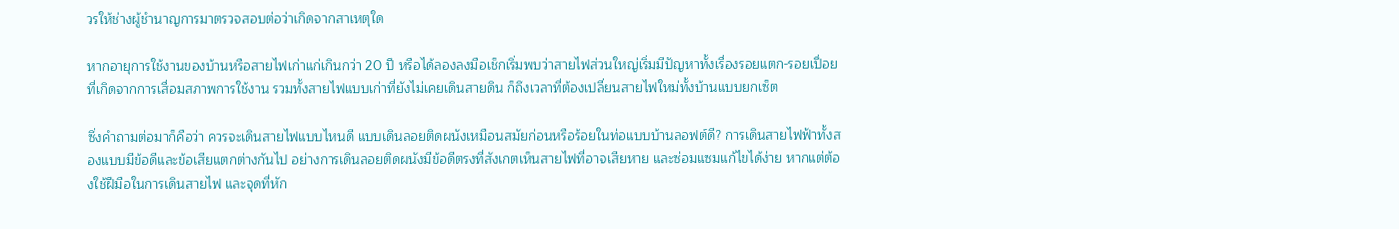วรให้ช่างผู้ชำนาญการมาตรวจสอบต่อว่าเกิดจากสาเหตุใด

หากอายุการใช้งานของบ้านหรือสายไฟเก่าแก่เกินกว่า 20 ปี หรือได้ลองลงมือเช็กเริ่มพบว่าสายไฟส่วนใหญ่เริ่มมีปัญหาทั้งเรื่องรอยแตก-รอยเปื่อยที่เกิดจากการเสื่อมสภาพการใช้งาน รวมทั้งสายไฟแบบเก่าที่ยังไม่เคยเดินสายดิน ก็ถึงเวลาที่ต้องเปลี่ยนสายไฟใหม่ทั้งบ้านแบบยกเซ็ต

ซึ่งคำถามต่อมาก็คือว่า ควรจะเดินสายไฟแบบไหนดี แบบเดินลอยติดผนังเหมือนสมัยก่อนหรือร้อยในท่อแบบบ้านลอฟต์ดี? การเดินสายไฟฟ้าทั้งสองแบบมีข้อดีและข้อเสียแตกต่างกันไป อย่างการเดินลอยติดผนังมีข้อดีตรงที่สังเกตเห็นสายไฟที่อาจเสียหาย และซ่อมแซมแก้ไขได้ง่าย หากแต่ต้องใช้ฝีมือในการเดินสายไฟ และจุดที่หัก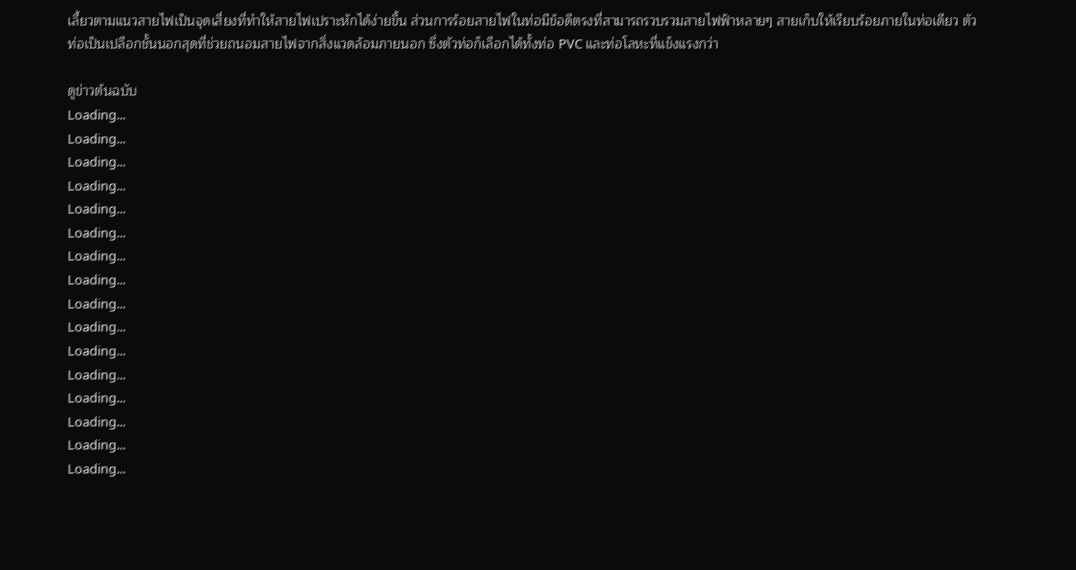เลี้ยวตามแนวสายไฟเป็นจุดเสี่ยงที่ทำให้สายไฟเปราะหักได้ง่ายขึ้น ส่วนการร้อยสายไฟในท่อมีข้อดีตรงที่สามารถรวบรวมสายไฟฟ้าหลายๆ สายเก็บให้เรียบร้อยภายในท่อเดียว ตัวท่อเป็นเปลือกชั้นนอกสุดที่ช่วยถนอมสายไฟจากสิ่งแวดล้อมภายนอก ซึ่งตัวท่อก็เลือกได้ทั้งท่อ PVC และท่อโลหะที่แข็งแรงกว่า

ดูข่าวต้นฉบับ
Loading...
Loading...
Loading...
Loading...
Loading...
Loading...
Loading...
Loading...
Loading...
Loading...
Loading...
Loading...
Loading...
Loading...
Loading...
Loading...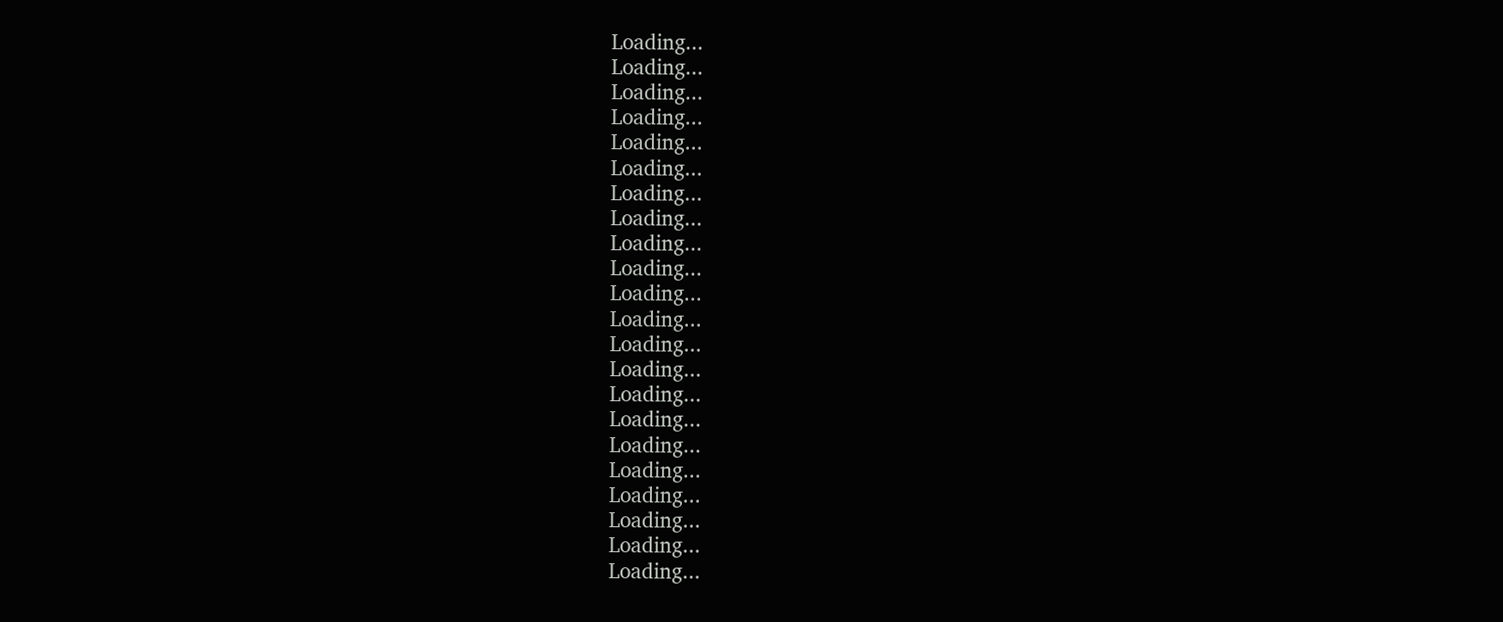Loading...
Loading...
Loading...
Loading...
Loading...
Loading...
Loading...
Loading...
Loading...
Loading...
Loading...
Loading...
Loading...
Loading...
Loading...
Loading...
Loading...
Loading...
Loading...
Loading...
Loading...
Loading...